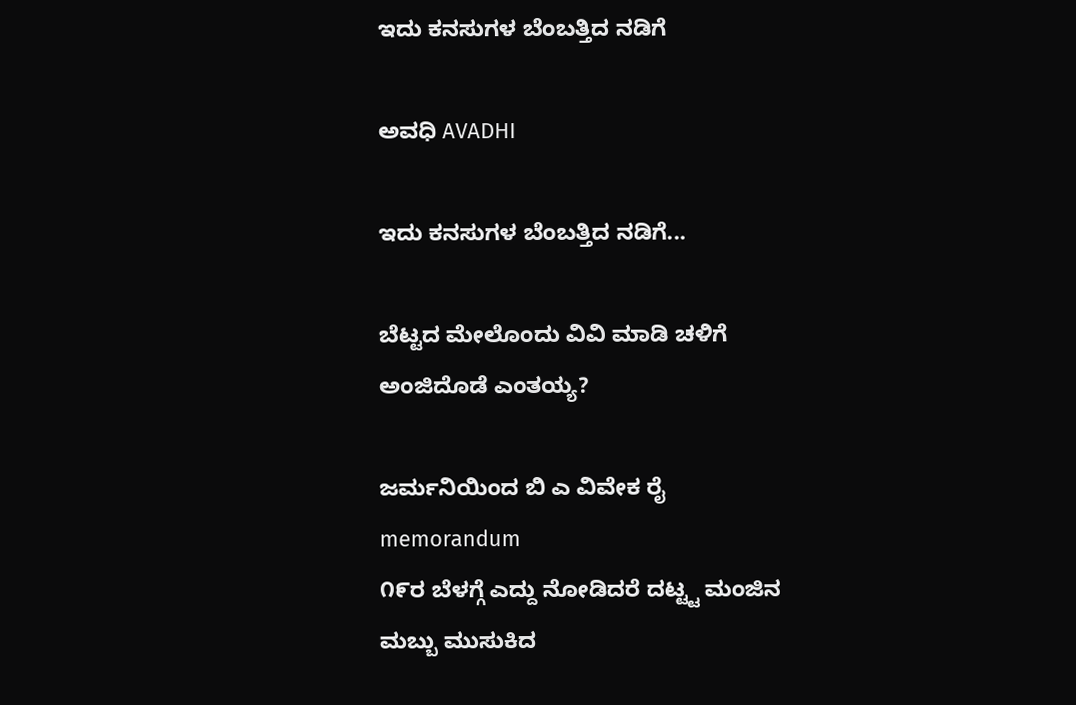ಇದು ಕನಸುಗಳ ಬೆಂಬತ್ತಿದ ನಡಿಗೆ‍

ಅವಧಿ AVADHI

ಇದು ಕನಸುಗಳ ಬೆಂಬತ್ತಿದ ನಡಿಗೆ...

ಬೆಟ್ಟದ ಮೇಲೊಂದು ವಿವಿ ಮಾಡಿ ಚಳಿಗೆ ಅಂಜಿದೊಡೆ ಎಂತಯ್ಯ?

ಜರ್ಮನಿಯಿಂದ ಬಿ ಎ ವಿವೇಕ ರೈ
memorandum
೧೯ರ ಬೆಳಗ್ಗೆ ಎದ್ದು ನೋಡಿದರೆ ದಟ್ಟ್ಟ ಮಂಜಿನ ಮಬ್ಬು ಮುಸುಕಿದ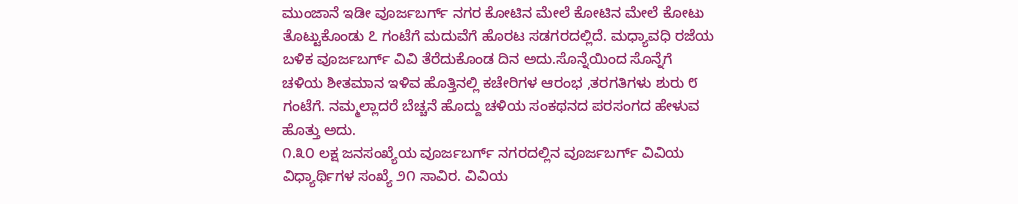ಮುಂಜಾನೆ ಇಡೀ ವೂರ್ಜಬರ್ಗ್ ನಗರ ಕೋಟಿನ ಮೇಲೆ ಕೋಟಿನ ಮೇಲೆ ಕೋಟು ತೊಟ್ಟುಕೊಂಡು ೭ ಗಂಟೆಗೆ ಮದುವೆಗೆ ಹೊರಟ ಸಡಗರದಲ್ಲಿದೆ. ಮಧ್ಯಾವಧಿ ರಜೆಯ ಬಳಿಕ ವೂರ್ಜಬರ್ಗ್ ವಿವಿ ತೆರೆದುಕೊಂಡ ದಿನ ಅದು.ಸೊನ್ನೆಯಿಂದ ಸೊನ್ನೆಗೆ ಚಳಿಯ ಶೀತಮಾನ ಇಳಿವ ಹೊತ್ತಿನಲ್ಲಿ ಕಚೇರಿಗಳ ಆರಂಭ ,ತರಗತಿಗಳು ಶುರು ೮ ಗಂಟೆಗೆ. ನಮ್ಮಲ್ಲಾದರೆ ಬೆಚ್ಚನೆ ಹೊದ್ದು ಚಳಿಯ ಸಂಕಥನದ ಪರಸಂಗದ ಹೇಳುವ ಹೊತ್ತು ಅದು.
೧.೩೦ ಲಕ್ಷ ಜನಸಂಖ್ಯೆಯ ವೂರ್ಜಬರ್ಗ್ ನಗರದಲ್ಲಿನ ವೂರ್ಜಬರ್ಗ್ ವಿವಿಯ ವಿಧ್ಯಾರ್ಥಿಗಳ ಸಂಖ್ಯೆ ೨೧ ಸಾವಿರ. ವಿವಿಯ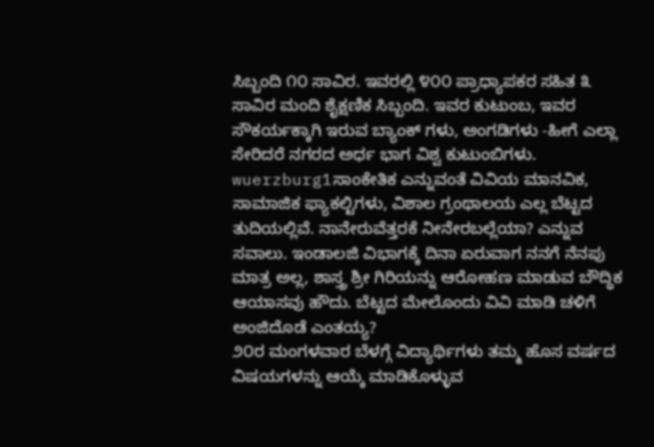ಸಿಬ್ಬಂದಿ ೧೦ ಸಾವಿರ. ಇವರಲ್ಲಿ ೪೦೦ ಪ್ರಾಧ್ಯಾಪಕರ ಸಹಿತ ೩ ಸಾವಿರ ಮಂದಿ ಶೈಕ್ಷಣಿಕ ಸಿಬ್ಬಂದಿ. ಇವರ ಕುಟುಂಬ, ಇವರ ಸೌಕರ್ಯಕ್ಕಾಗಿ ಇರುವ ಬ್ಯಾಂಕ್ ಗಳು, ಅಂಗಡಿಗಳು -ಹೀಗೆ ಎಲ್ಲಾ ಸೇರಿದರೆ ನಗರದ ಅರ್ಧ ಭಾಗ ವಿಶ್ವ ಕುಟುಂಬಿಗಳು.
wuerzburg1ಸಾಂಕೇತಿಕ ಎನ್ನುವಂತೆ ವಿವಿಯ ಮಾನವಿಕ, ಸಾಮಾಜಿಕ ಫ್ಯಾಕಲ್ಟಿಗಳು, ವಿಶಾಲ ಗ್ರಂಥಾಲಯ ಎಲ್ಲ ಬೆಟ್ಟದ ತುದಿಯಲ್ಲಿವೆ. ನಾನೇರುವೆತ್ತರಕೆ ನೀನೇರಬಲ್ಲೆಯಾ? ಎನ್ನುವ ಸವಾಲು. ಇಂಡಾಲಜಿ ವಿಭಾಗಕ್ಕೆ ದಿನಾ ಏರುವಾಗ ನನಗೆ ನೆನಪು ಮಾತ್ರ ಅಲ್ಲ, ಶಾಸ್ತ್ರ ಶ್ರೀ ಗಿರಿಯನ್ನು ಆರೋಹಣ ಮಾಡುವ ಬೌದ್ಧಿಕ ಆಯಾಸವು ಹೌದು. ಬೆಟ್ಟದ ಮೇಲೊಂದು ವಿವಿ ಮಾಡಿ ಚಳಿಗೆ ಅಂಜಿದೊಡೆ ಎಂತಯ್ಯ?
೨೦ರ ಮಂಗಳವಾರ ಬೆಳಗ್ಗೆ ವಿದ್ಯಾರ್ಥಿಗಳು ತಮ್ಮ ಹೊಸ ವರ್ಷದ ವಿಷಯಗಳನ್ನು ಆಯ್ಕೆ ಮಾಡಿಕೊಳ್ಳುವ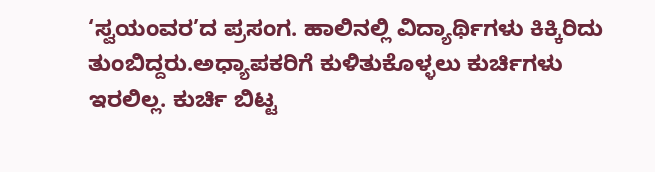‘ಸ್ವಯಂವರ’ದ ಪ್ರಸಂಗ. ಹಾಲಿನಲ್ಲಿ ವಿದ್ಯಾರ್ಥಿಗಳು ಕಿಕ್ಕಿರಿದು ತುಂಬಿದ್ದರು.ಅಧ್ಯಾಪಕರಿಗೆ ಕುಳಿತುಕೊಳ್ಳಲು ಕುರ್ಚಿಗಳು ಇರಲಿಲ್ಲ. ಕುರ್ಚಿ ಬಿಟ್ಟ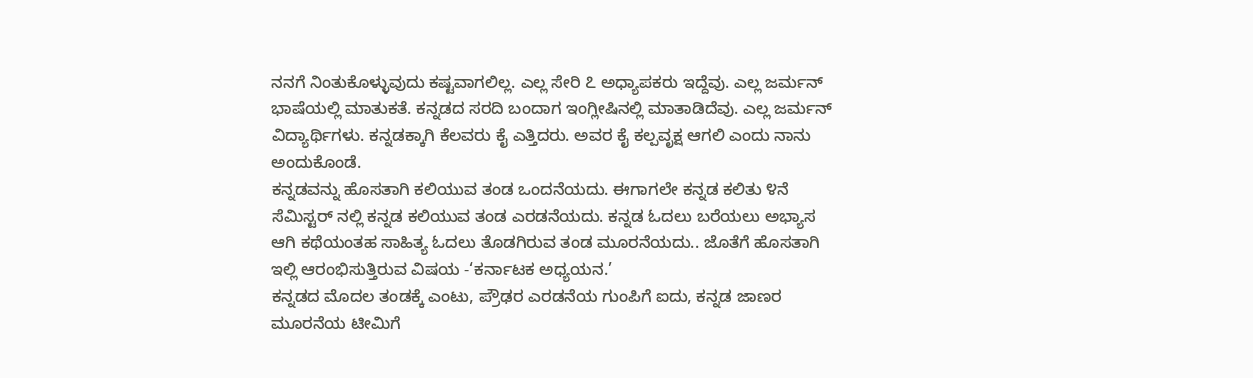ನನಗೆ ನಿಂತುಕೊಳ್ಳುವುದು ಕಷ್ಟವಾಗಲಿಲ್ಲ. ಎಲ್ಲ ಸೇರಿ ೭ ಅಧ್ಯಾಪಕರು ಇದ್ದೆವು. ಎಲ್ಲ ಜರ್ಮನ್ ಭಾಷೆಯಲ್ಲಿ ಮಾತುಕತೆ. ಕನ್ನಡದ ಸರದಿ ಬಂದಾಗ ಇಂಗ್ಲೀಷಿನಲ್ಲಿ ಮಾತಾಡಿದೆವು. ಎಲ್ಲ ಜರ್ಮನ್ ವಿದ್ಯಾರ್ಥಿಗಳು. ಕನ್ನಡಕ್ಕಾಗಿ ಕೆಲವರು ಕೈ ಎತ್ತಿದರು. ಅವರ ಕೈ ಕಲ್ಪವೃಕ್ಷ ಆಗಲಿ ಎಂದು ನಾನು ಅಂದುಕೊಂಡೆ.
ಕನ್ನಡವನ್ನು ಹೊಸತಾಗಿ ಕಲಿಯುವ ತಂಡ ಒಂದನೆಯದು. ಈಗಾಗಲೇ ಕನ್ನಡ ಕಲಿತು ೪ನೆ ಸೆಮಿಸ್ಟರ್ ನಲ್ಲಿ ಕನ್ನಡ ಕಲಿಯುವ ತಂಡ ಎರಡನೆಯದು. ಕನ್ನಡ ಓದಲು ಬರೆಯಲು ಅಭ್ಯಾಸ ಆಗಿ ಕಥೆಯಂತಹ ಸಾಹಿತ್ಯ ಓದಲು ತೊಡಗಿರುವ ತಂಡ ಮೂರನೆಯದು.. ಜೊತೆಗೆ ಹೊಸತಾಗಿ ಇಲ್ಲಿ ಆರಂಭಿಸುತ್ತಿರುವ ವಿಷಯ -‘ಕರ್ನಾಟಕ ಅಧ್ಯಯನ.’
ಕನ್ನಡದ ಮೊದಲ ತಂಡಕ್ಕೆ ಎಂಟು, ಪ್ರೌಢರ ಎರಡನೆಯ ಗುಂಪಿಗೆ ಐದು, ಕನ್ನಡ ಜಾಣರ ಮೂರನೆಯ ಟೀಮಿಗೆ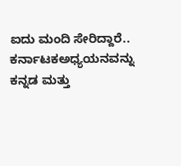ಐದು ಮಂದಿ ಸೇರಿದ್ದಾರೆ.. ಕರ್ನಾಟಕಅಧ್ಯಯನವನ್ನು ಕನ್ನಡ ಮತ್ತು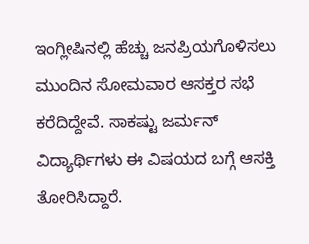ಇಂಗ್ಲೀಷಿನಲ್ಲಿ ಹೆಚ್ಚು ಜನಪ್ರಿಯಗೊಳಿಸಲು ಮುಂದಿನ ಸೋಮವಾರ ಆಸಕ್ತರ ಸಭೆ ಕರೆದಿದ್ದೇವೆ. ಸಾಕಷ್ಟು ಜರ್ಮನ್ ವಿದ್ಯಾರ್ಥಿಗಳು ಈ ವಿಷಯದ ಬಗ್ಗೆ ಆಸಕ್ತಿ ತೋರಿಸಿದ್ದಾರೆ.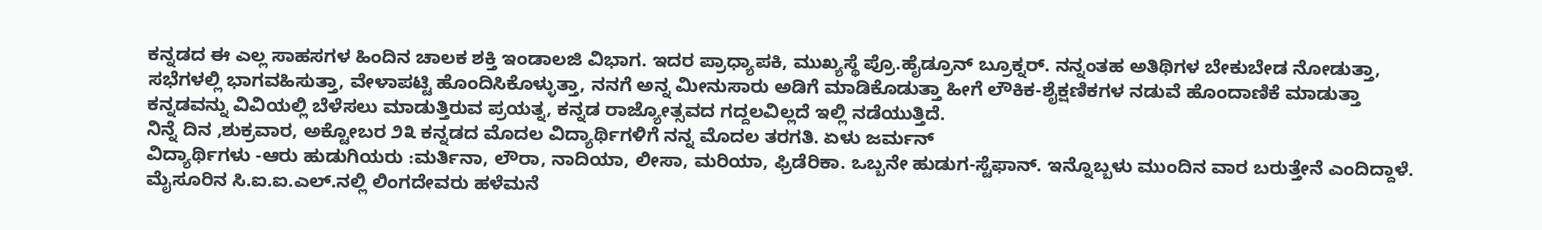ಕನ್ನಡದ ಈ ಎಲ್ಲ ಸಾಹಸಗಳ ಹಿಂದಿನ ಚಾಲಕ ಶಕ್ತಿ ಇಂಡಾಲಜಿ ವಿಭಾಗ. ಇದರ ಪ್ರಾಧ್ಯಾಪಕಿ, ಮುಖ್ಯಸ್ಥೆ ಪ್ರೊ.ಹೈಡ್ರೂನ್ ಬ್ರೂಕ್ನರ್. ನನ್ನಂತಹ ಅತಿಥಿಗಳ ಬೇಕುಬೇಡ ನೋಡುತ್ತಾ, ಸಭೆಗಳಲ್ಲಿ ಭಾಗವಹಿಸುತ್ತಾ, ವೇಳಾಪಟ್ಟಿ ಹೊಂದಿಸಿಕೊಳ್ಳುತ್ತಾ, ನನಗೆ ಅನ್ನ ಮೀನುಸಾರು ಅಡಿಗೆ ಮಾಡಿಕೊಡುತ್ತಾ ಹೀಗೆ ಲೌಕಿಕ-ಶೈಕ್ಷಣಿಕಗಳ ನಡುವೆ ಹೊಂದಾಣಿಕೆ ಮಾಡುತ್ತಾ ಕನ್ನಡವನ್ನು ವಿವಿಯಲ್ಲಿ ಬೆಳೆಸಲು ಮಾಡುತ್ತಿರುವ ಪ್ರಯತ್ನ, ಕನ್ನಡ ರಾಜ್ಯೋತ್ಸವದ ಗದ್ದಲವಿಲ್ಲದೆ ಇಲ್ಲಿ ನಡೆಯುತ್ತಿದೆ.
ನಿನ್ನೆ ದಿನ ,ಶುಕ್ರವಾರ, ಅಕ್ಟೋಬರ ೨೩ ಕನ್ನಡದ ಮೊದಲ ವಿದ್ಯಾರ್ಥಿಗಳಿಗೆ ನನ್ನ ಮೊದಲ ತರಗತಿ. ಏಳು ಜರ್ಮನ್
ವಿದ್ಯಾರ್ಥಿಗಳು -ಆರು ಹುಡುಗಿಯರು :ಮರ್ತಿನಾ, ಲೌರಾ, ನಾದಿಯಾ, ಲೀಸಾ, ಮರಿಯಾ, ಫ್ರಿಡೆರಿಕಾ. ಒಬ್ಬನೇ ಹುಡುಗ-ಸ್ಟೆಫಾನ್. ಇನ್ನೊಬ್ಬಳು ಮುಂದಿನ ವಾರ ಬರುತ್ತೇನೆ ಎಂದಿದ್ದಾಳೆ.
ಮೈಸೂರಿನ ಸಿ.ಐ.ಐ.ಎಲ್.ನಲ್ಲಿ ಲಿಂಗದೇವರು ಹಳೆಮನೆ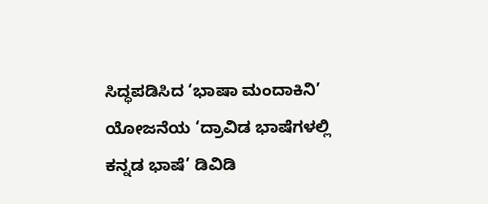ಸಿದ್ಧಪಡಿಸಿದ ‘ಭಾಷಾ ಮಂದಾಕಿನಿ’ ಯೋಜನೆಯ ‘ದ್ರಾವಿಡ ಭಾಷೆಗಳಲ್ಲಿ ಕನ್ನಡ ಭಾಷೆ’ ಡಿವಿಡಿ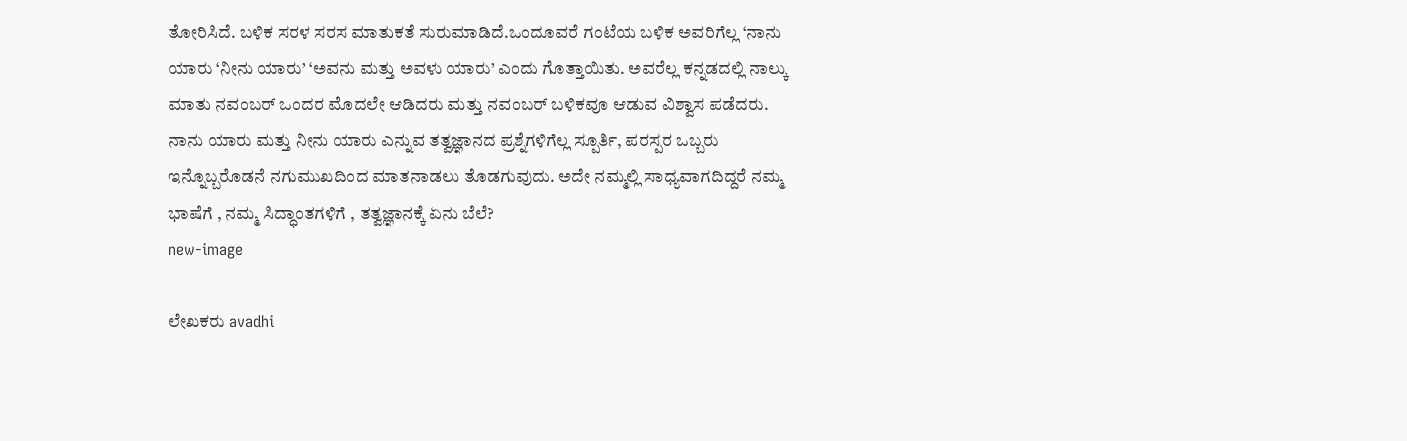ತೋರಿಸಿದೆ. ಬಳಿಕ ಸರಳ ಸರಸ ಮಾತುಕತೆ ಸುರುಮಾಡಿದೆ.ಒಂದೂವರೆ ಗಂಟೆಯ ಬಳಿಕ ಅವರಿಗೆಲ್ಲ ‘ನಾನು ಯಾರು ‘ನೀನು ಯಾರು’ ‘ಅವನು ಮತ್ತು ಅವಳು ಯಾರು’ ಎಂದು ಗೊತ್ತಾಯಿತು. ಅವರೆಲ್ಲ ಕನ್ನಡದಲ್ಲಿ ನಾಲ್ಕು ಮಾತು ನವಂಬರ್ ಒಂದರ ಮೊದಲೇ ಆಡಿದರು ಮತ್ತು ನವಂಬರ್ ಬಳಿಕವೂ ಆಡುವ ವಿಶ್ವಾಸ ಪಡೆದರು.
ನಾನು ಯಾರು ಮತ್ತು ನೀನು ಯಾರು ಎನ್ನುವ ತತ್ವಜ್ಞಾನದ ಪ್ರಶ್ನೆಗಳಿಗೆಲ್ಲ ಸ್ಪೂರ್ತಿ, ಪರಸ್ಪರ ಒಬ್ಬರು ಇನ್ನೊಬ್ಬರೊಡನೆ ನಗುಮುಖದಿಂದ ಮಾತನಾಡಲು ತೊಡಗುವುದು. ಅದೇ ನಮ್ಮಲ್ಲಿ ಸಾಧ್ಯವಾಗದಿದ್ದರೆ ನಮ್ಮ ಭಾಷೆಗೆ , ನಮ್ಮ ಸಿದ್ಧಾಂತಗಳಿಗೆ , ತತ್ವಜ್ಞಾನಕ್ಕೆ ಏನು ಬೆಲೆ?
new-image

ಲೇಖಕರು avadhi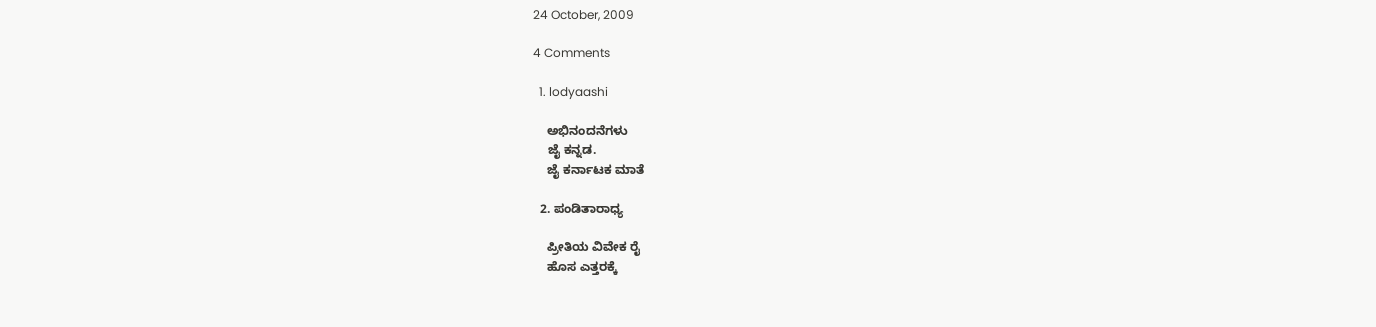24 October, 2009

4 Comments

  1. lodyaashi

    ಅಭಿನಂದನೆಗಳು
    ಜೈ ಕನ್ನಡ.
    ಜೈ ಕರ್ನಾಟಕ ಮಾತೆ

  2. ಪಂಡಿತಾರಾಧ್ಯ

    ಪ್ರೀತಿಯ ವಿವೇಕ ರೈ
    ಹೊಸ ಎತ್ತರಕ್ಕೆ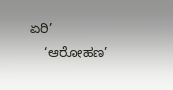ಏರಿ’
    ‘ಆರೋಹಣ’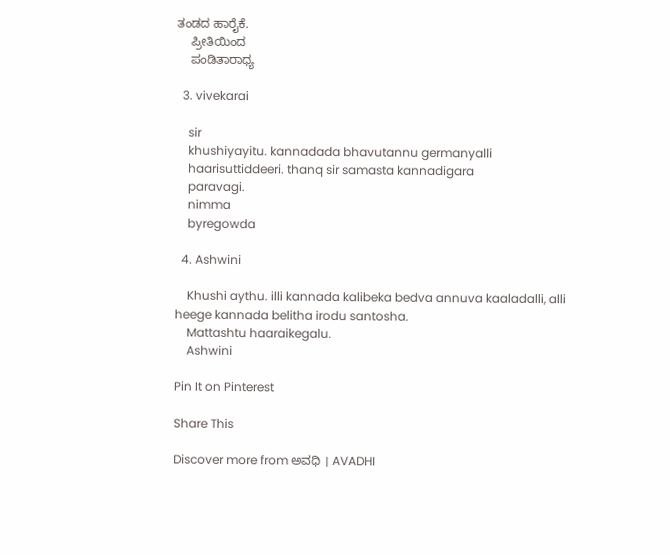ತಂಡದ ಹಾರೈಕೆ.
    ಪ್ರೀತಿಯಿಂದ
    ಪಂಡಿತಾರಾಧ್ಯ

  3. vivekarai

    sir
    khushiyayitu. kannadada bhavutannu germanyalli
    haarisuttiddeeri. thanq sir samasta kannadigara
    paravagi.
    nimma
    byregowda

  4. Ashwini

    Khushi aythu. illi kannada kalibeka bedva annuva kaaladalli, alli heege kannada belitha irodu santosha.
    Mattashtu haaraikegalu.
    Ashwini

Pin It on Pinterest

Share This

Discover more from ಅವಧಿ । AVADHI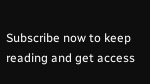Subscribe now to keep reading and get access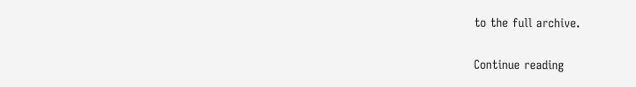to the full archive.

Continue reading